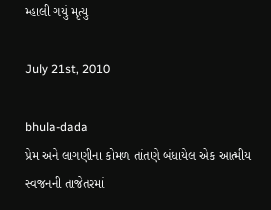મ્હાલી ગયું મૃત્યુ

July 21st, 2010

bhula-dada
પ્રેમ અને લાગણીના કોમળ તાંતણે બંધાયેલ એક આત્મીય સ્વજનની તાજેતરમાં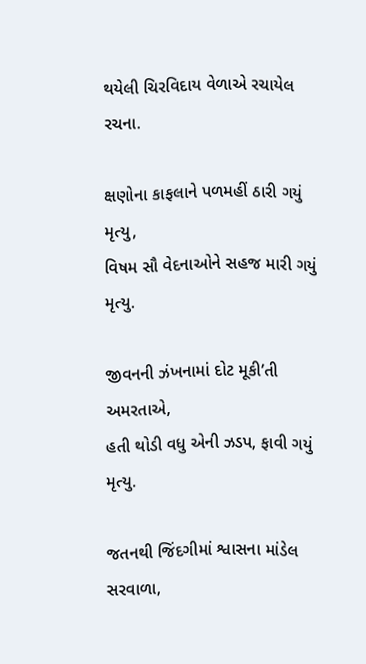થયેલી ચિરવિદાય વેળાએ રચાયેલ રચના.

ક્ષણોના કાફલાને પળમહીં ઠારી ગયું મૃત્યુ,
વિષમ સૌ વેદનાઓને સહજ મારી ગયું મૃત્યુ.

જીવનની ઝંખનામાં દોટ મૂકી’તી અમરતાએ,
હતી થોડી વધુ એની ઝડપ, ફાવી ગયું મૃત્યુ.

જતનથી જિંદગીમાં શ્વાસના માંડેલ સરવાળા,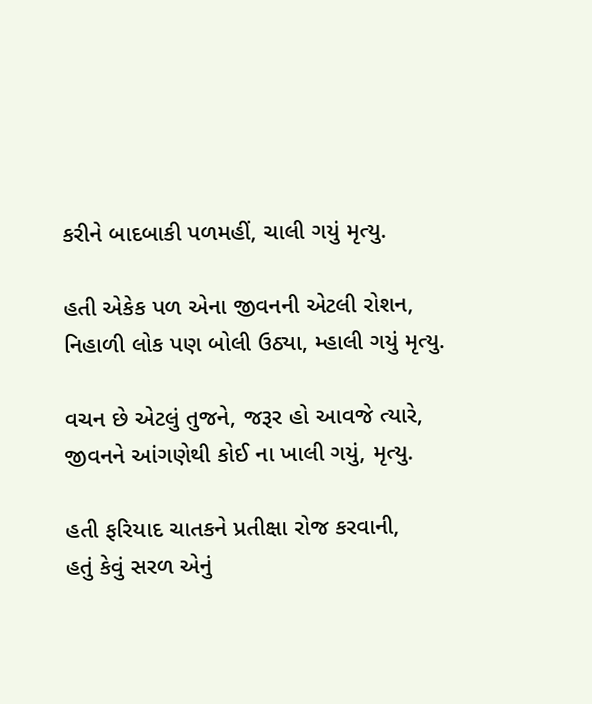કરીને બાદબાકી પળમહીં, ચાલી ગયું મૃત્યુ.

હતી એકેક પળ એના જીવનની એટલી રોશન,
નિહાળી લોક પણ બોલી ઉઠ્યા, મ્હાલી ગયું મૃત્યુ.

વચન છે એટલું તુજને, જરૂર હો આવજે ત્યારે,
જીવનને આંગણેથી કોઈ ના ખાલી ગયું, મૃત્યુ.

હતી ફરિયાદ ચાતકને પ્રતીક્ષા રોજ કરવાની,
હતું કેવું સરળ એનું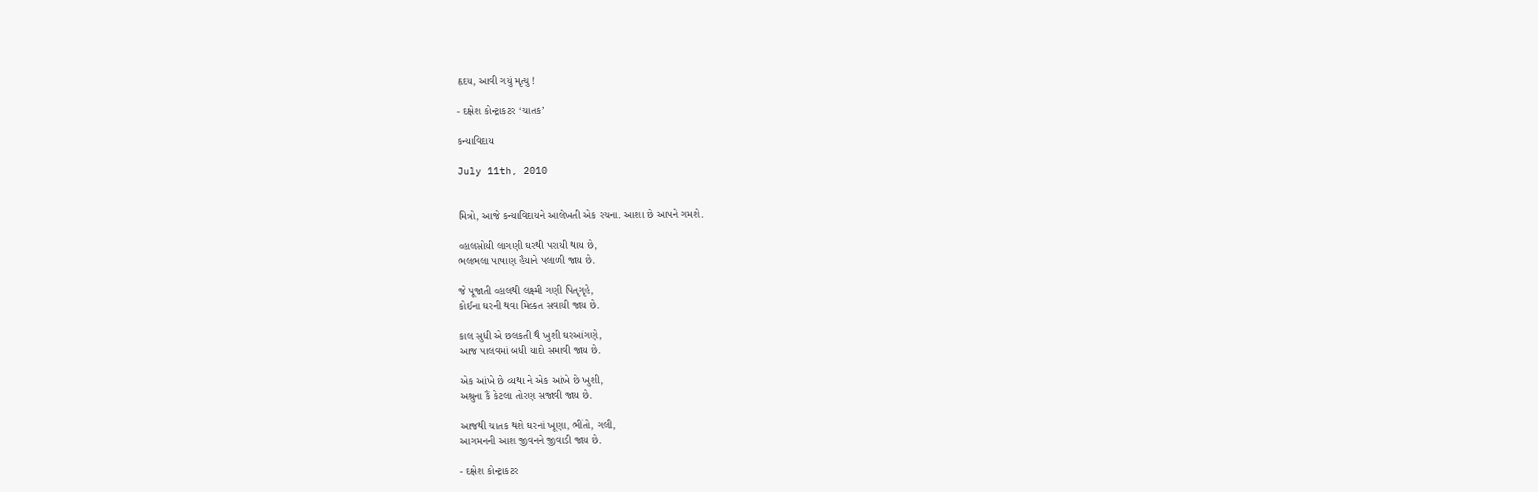હૃદય, આવી ગયું મૃત્યુ !

- દક્ષેશ કોન્ટ્રાકટર ‘ચાતક’

કન્યાવિદાય

July 11th, 2010


મિત્રો, આજે કન્યાવિદાયને આલેખતી એક રચના. આશા છે આપને ગમશે.

વ્હાલસોયી લાગણી ઘરથી પરાયી થાય છે,
ભલભલા પાષાણ હૈયાને પલાળી જાય છે.

જે પૂજાતી વ્હાલથી લક્ષ્મી ગણી પિતૃગૃહે,
કોઈના ઘરની થવા મિલ્કત સવાયી જાય છે.

કાલ સુધી એ છલકતી થૈ ખુશી ઘરઆંગણે,
આજ પાલવમાં બધી યાદો સમાવી જાય છે.

એક આંખે છે વ્યથા ને એક આંખે છે ખુશી,
અશ્રુના કૈં કેટલા તોરણ સજાવી જાય છે.

આજથી ચાતક થશે ઘરનાં ખૂણા, ભીંતો, ગલી,
આગમનની આશ જીવનને જીવાડી જાય છે.

- દક્ષેશ કોન્ટ્રાકટર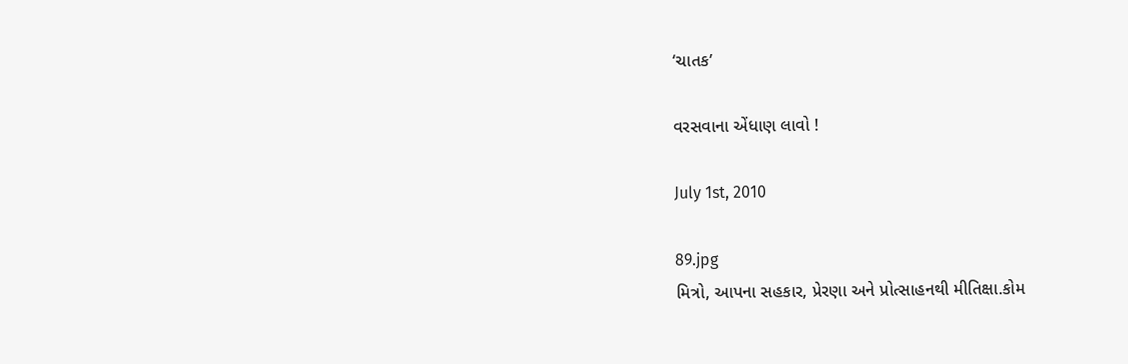‘ચાતક’

વરસવાના એંધાણ લાવો !

July 1st, 2010

89.jpg
મિત્રો, આપના સહકાર, પ્રેરણા અને પ્રોત્સાહનથી મીતિક્ષા.કોમ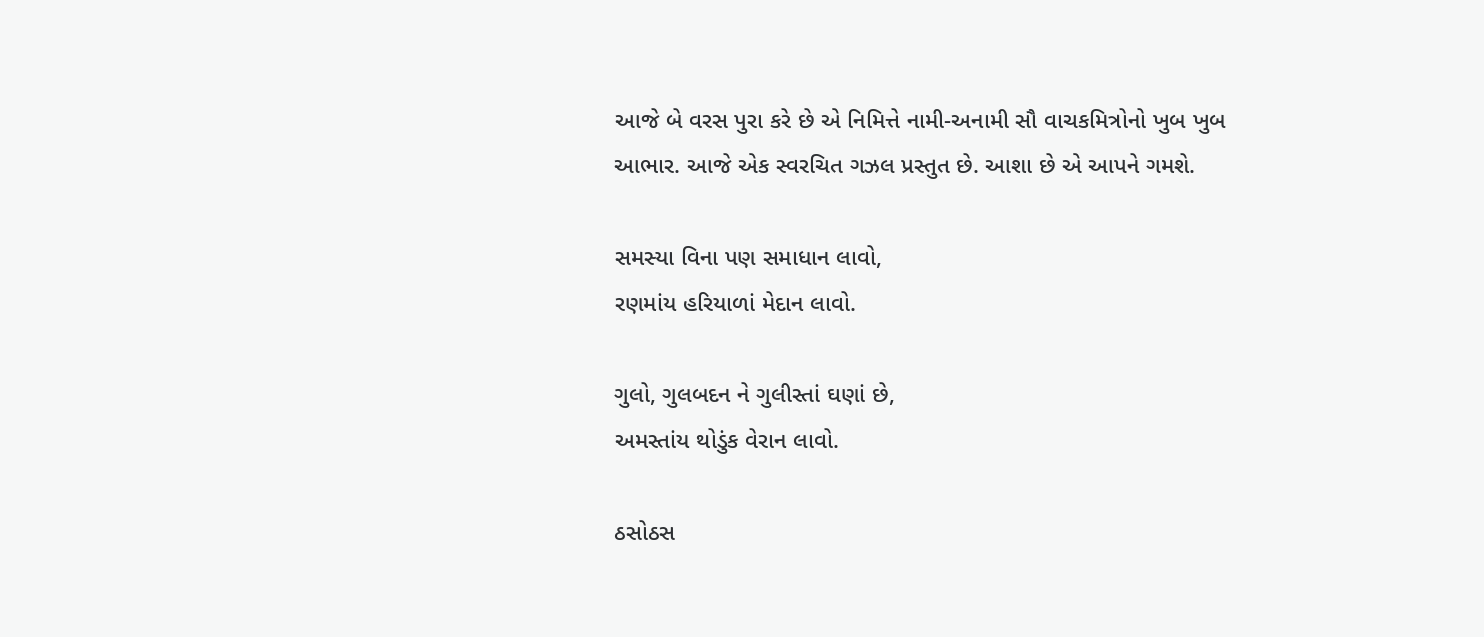આજે બે વરસ પુરા કરે છે એ નિમિત્તે નામી-અનામી સૌ વાચકમિત્રોનો ખુબ ખુબ આભાર. આજે એક સ્વરચિત ગઝલ પ્રસ્તુત છે. આશા છે એ આપને ગમશે.

સમસ્યા વિના પણ સમાધાન લાવો,
રણમાંય હરિયાળાં મેદાન લાવો.

ગુલો, ગુલબદન ને ગુલીસ્તાં ઘણાં છે,
અમસ્તાંય થોડુંક વેરાન લાવો.

ઠસોઠસ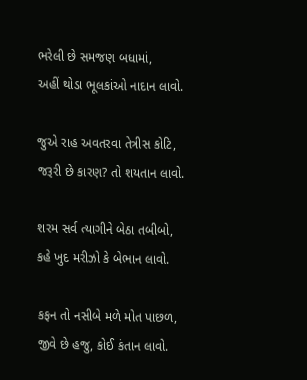ભરેલી છે સમજણ બધામાં,
અહીં થોડા ભૂલકાંઓ નાદાન લાવો.

જુએ રાહ અવતરવા તેત્રીસ કોટિ,
જરૂરી છે કારણ? તો શયતાન લાવો.

શરમ સર્વ ત્યાગીને બેઠા તબીબો,
કહે ખુદ મરીઝો કે બેભાન લાવો.

કફન તો નસીબે મળે મોત પાછળ,
જીવે છે હજુ, કોઈ કંતાન લાવો.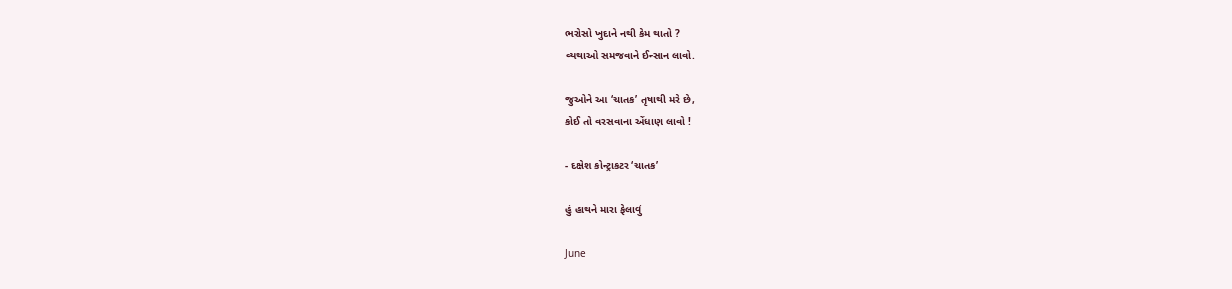ભરોસો ખુદાને નથી કેમ થાતો ?
વ્યથાઓ સમજવાને ઈન્સાન લાવો.

જુઓને આ ‘ચાતક’ તૃષાથી મરે છે,
કોઈ તો વરસવાના એંધાણ લાવો !

- દક્ષેશ કોન્ટ્રાકટર ‘ચાતક’

હું હાથને મારા ફેલાવું

June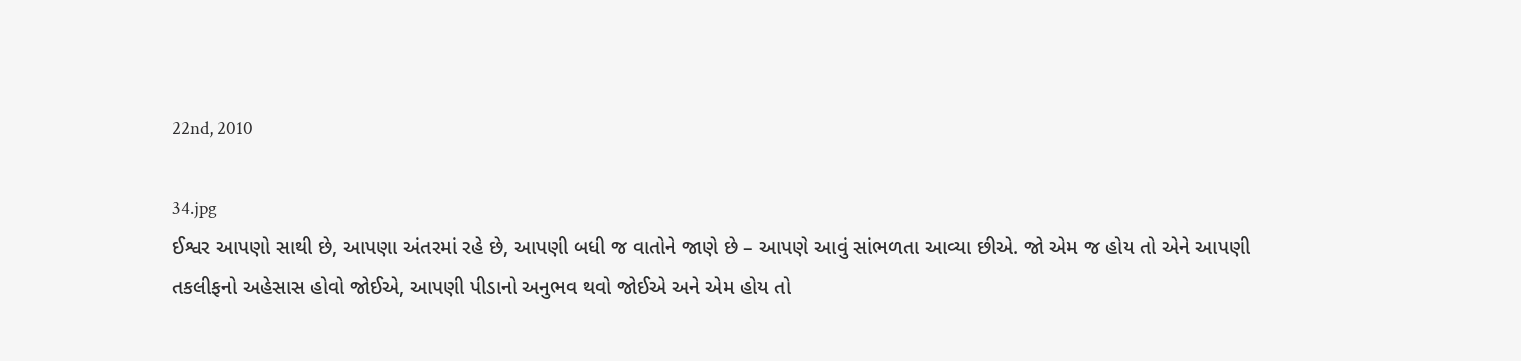22nd, 2010

34.jpg
ઈશ્વર આપણો સાથી છે, આપણા અંતરમાં રહે છે, આપણી બધી જ વાતોને જાણે છે – આપણે આવું સાંભળતા આવ્યા છીએ. જો એમ જ હોય તો એને આપણી તકલીફનો અહેસાસ હોવો જોઈએ, આપણી પીડાનો અનુભવ થવો જોઈએ અને એમ હોય તો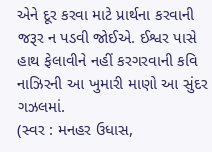એને દૂર કરવા માટે પ્રાર્થના કરવાની જરૂર ન પડવી જોઈએ. ઈશ્વર પાસે હાથ ફેલાવીને નહીં કરગરવાની કવિ નાઝિરની આ ખુમારી માણો આ સુંદર ગઝલમાં.
(સ્વર : મનહર ઉધાસ,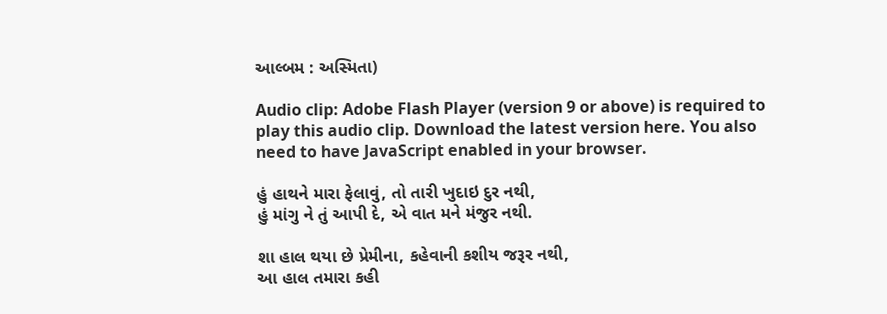આલ્બમ : અસ્મિતા)

Audio clip: Adobe Flash Player (version 9 or above) is required to play this audio clip. Download the latest version here. You also need to have JavaScript enabled in your browser.

હું હાથને મારા ફેલાવું, તો તારી ખુદાઇ દુર નથી,
હું માંગુ ને તું આપી દે, એ વાત મને મંજુર નથી.

શા હાલ થયા છે પ્રેમીના, કહેવાની કશીય જરૂર નથી,
આ હાલ તમારા કહી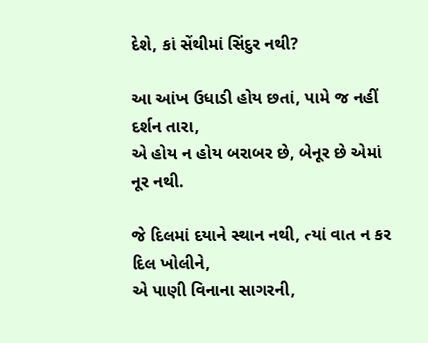દેશે, કાં સેંથીમાં સિંદુર નથી?

આ આંખ ઉધાડી હોય છતાં, પામે જ નહીં દર્શન તારા,
એ હોય ન હોય બરાબર છે, બેનૂર છે એમાં નૂર નથી.

જે દિલમાં દયાને સ્થાન નથી, ત્યાં વાત ન કર દિલ ખોલીને,
એ પાણી વિનાના સાગરની,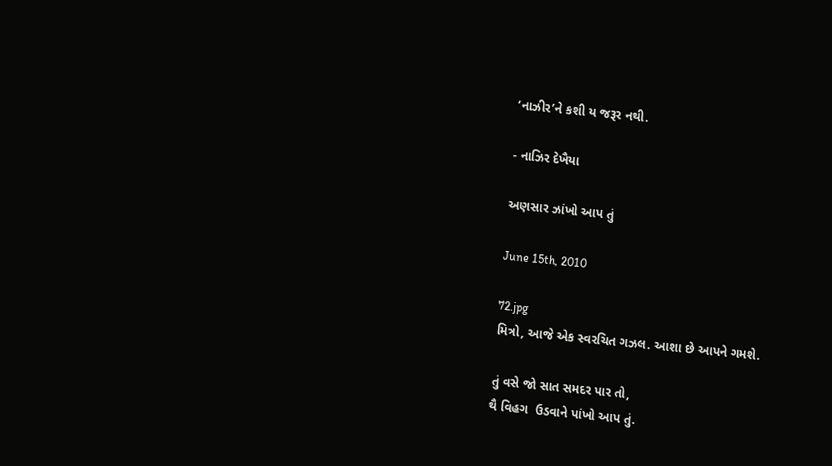‘નાઝીર’ને કશી ય જરૂર નથી.

- નાઝિર દેખૈયા

અણસાર ઝાંખો આપ તું

June 15th, 2010

72.jpg
મિત્રો, આજે એક સ્વરચિત ગઝલ. આશા છે આપને ગમશે.

તું વસે જો સાત સમદર પાર તો,
થૈ વિહગ  ઉડવાને પાંખો આપ તું.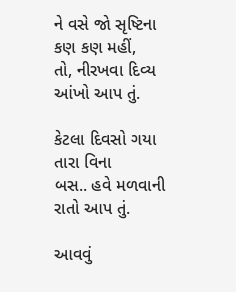ને વસે જો સૃષ્ટિના કણ કણ મહીં,
તો, નીરખવા દિવ્ય આંખો આપ તું.

કેટલા દિવસો ગયા તારા વિના
બસ.. હવે મળવાની રાતો આપ તું.

આવવું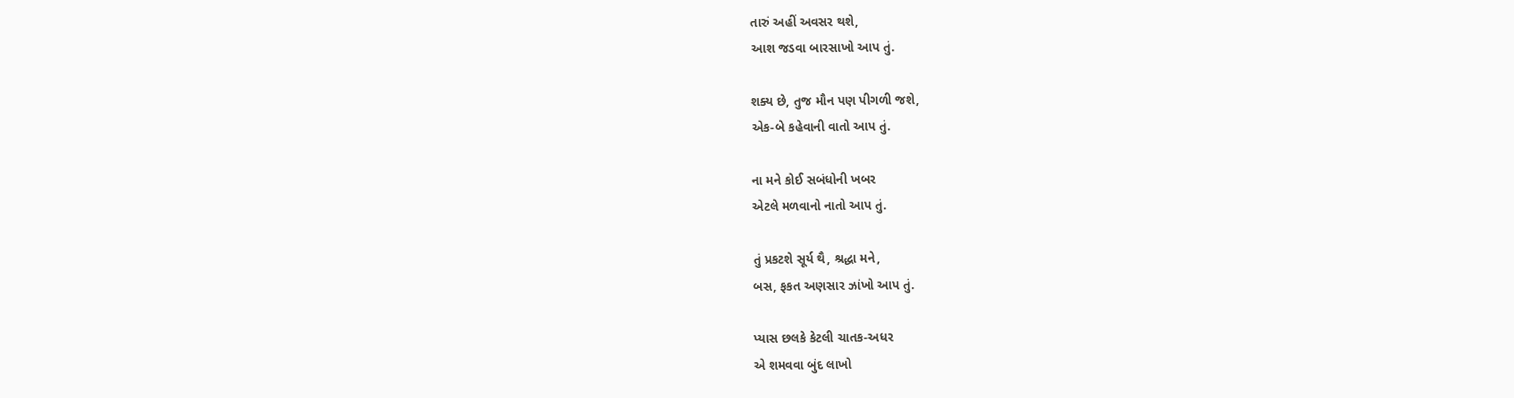તારું અહીં અવસર થશે,
આશ જડવા બારસાખો આપ તું.

શક્ય છે, તુજ મૌન પણ પીગળી જશે,
એક-બે કહેવાની વાતો આપ તું.

ના મને કોઈ સબંધોની ખબર
એટલે મળવાનો નાતો આપ તું.

તું પ્રકટશે સૂર્ય થૈ, શ્રદ્ધા મને,
બસ, ફકત અણસાર ઝાંખો આપ તું.

પ્યાસ છલકે કેટલી ચાતક-અધર
એ શમવવા બુંદ લાખો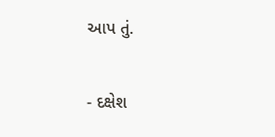આપ તું.

- દક્ષેશ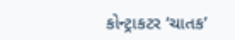કોન્ટ્રાકટર ‘ચાતક’